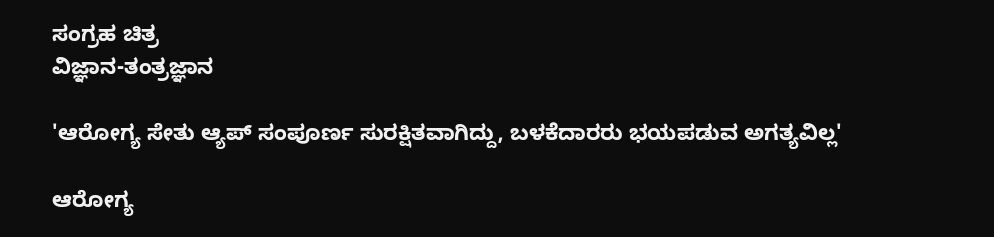ಸಂಗ್ರಹ ಚಿತ್ರ
ವಿಜ್ಞಾನ-ತಂತ್ರಜ್ಞಾನ

'ಆರೋಗ್ಯ ಸೇತು ಆ್ಯಪ್ ಸಂಪೂರ್ಣ ಸುರಕ್ಷಿತವಾಗಿದ್ದು, ಬಳಕೆದಾರರು ಭಯಪಡುವ ಅಗತ್ಯವಿಲ್ಲ'

ಆರೋಗ್ಯ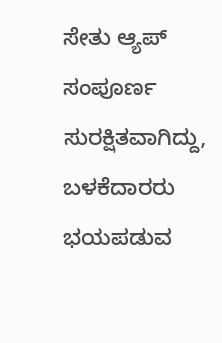ಸೇತು ಆ್ಯಪ್ ಸಂಪೂರ್ಣ ಸುರಕ್ಷಿತವಾಗಿದ್ದು, ಬಳಕೆದಾರರು ಭಯಪಡುವ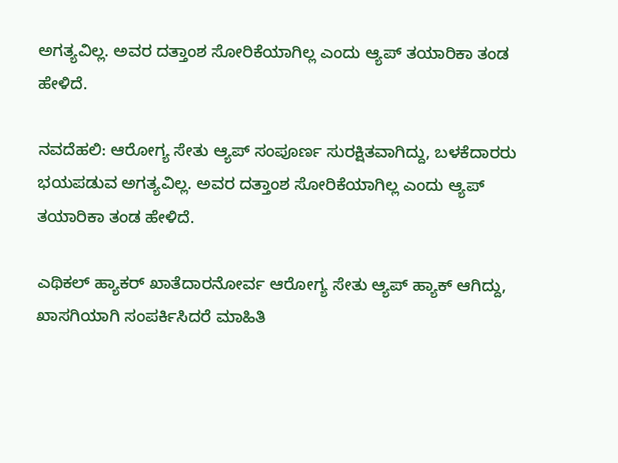ಅಗತ್ಯವಿಲ್ಲ. ಅವರ ದತ್ತಾಂಶ ಸೋರಿಕೆಯಾಗಿಲ್ಲ ಎಂದು ಆ್ಯಪ್ ತಯಾರಿಕಾ ತಂಡ ಹೇಳಿದೆ.

ನವದೆಹಲಿ: ಆರೋಗ್ಯ ಸೇತು ಆ್ಯಪ್ ಸಂಪೂರ್ಣ ಸುರಕ್ಷಿತವಾಗಿದ್ದು, ಬಳಕೆದಾರರು ಭಯಪಡುವ ಅಗತ್ಯವಿಲ್ಲ. ಅವರ ದತ್ತಾಂಶ ಸೋರಿಕೆಯಾಗಿಲ್ಲ ಎಂದು ಆ್ಯಪ್ ತಯಾರಿಕಾ ತಂಡ ಹೇಳಿದೆ.

ಎಥಿಕಲ್ ಹ್ಯಾಕರ್ ಖಾತೆದಾರನೋರ್ವ ಆರೋಗ್ಯ ಸೇತು ಆ್ಯಪ್ ಹ್ಯಾಕ್ ಆಗಿದ್ದು, ಖಾಸಗಿಯಾಗಿ ಸಂಪರ್ಕಿಸಿದರೆ ಮಾಹಿತಿ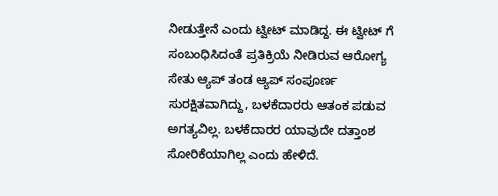ನೀಡುತ್ತೇನೆ ಎಂದು ಟ್ವೀಟ್ ಮಾಡಿದ್ದ. ಈ ಟ್ವೀಟ್ ಗೆ ಸಂಬಂಧಿಸಿದಂತೆ ಪ್ರತಿಕ್ರಿಯೆ ನೀಡಿರುವ ಆರೋಗ್ಯ ಸೇತು ಆ್ಯಪ್ ತಂಡ ಆ್ಯಪ್ ಸಂಪೂರ್ಣ  ಸುರಕ್ಷಿತವಾಗಿದ್ದು, ಬಳಕೆದಾರರು ಆತಂಕ ಪಡುವ ಅಗತ್ಯವಿಲ್ಲ. ಬಳಕೆದಾರರ ಯಾವುದೇ ದತ್ತಾಂಶ ಸೋರಿಕೆಯಾಗಿಲ್ಲ ಎಂದು ಹೇಳಿದೆ.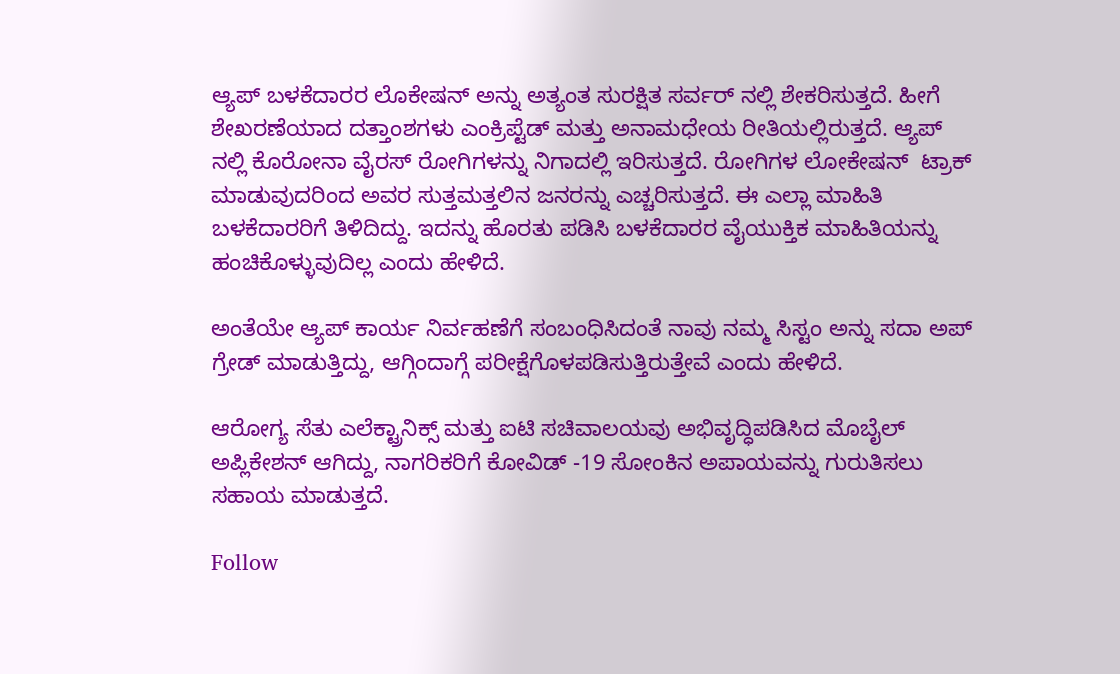ಆ್ಯಪ್ ಬಳಕೆದಾರರ ಲೊಕೇಷನ್ ಅನ್ನು ಅತ್ಯಂತ ಸುರಕ್ಷಿತ ಸರ್ವರ್ ನಲ್ಲಿ ಶೇಕರಿಸುತ್ತದೆ. ಹೀಗೆ ಶೇಖರಣೆಯಾದ ದತ್ತಾಂಶಗಳು ಎಂಕ್ರಿಪ್ಟೆಡ್ ಮತ್ತು ಅನಾಮಧೇಯ ರೀತಿಯಲ್ಲಿರುತ್ತದೆ. ಆ್ಯಪ್ ನಲ್ಲಿ ಕೊರೋನಾ ವೈರಸ್ ರೋಗಿಗಳನ್ನು ನಿಗಾದಲ್ಲಿ ಇರಿಸುತ್ತದೆ. ರೋಗಿಗಳ ಲೋಕೇಷನ್  ಟ್ರಾಕ್ ಮಾಡುವುದರಿಂದ ಅವರ ಸುತ್ತಮತ್ತಲಿನ ಜನರನ್ನು ಎಚ್ಚರಿಸುತ್ತದೆ. ಈ ಎಲ್ಲಾ ಮಾಹಿತಿ ಬಳಕೆದಾರರಿಗೆ ತಿಳಿದಿದ್ದು. ಇದನ್ನು ಹೊರತು ಪಡಿಸಿ ಬಳಕೆದಾರರ ವೈಯುಕ್ತಿಕ ಮಾಹಿತಿಯನ್ನು ಹಂಚಿಕೊಳ್ಳುವುದಿಲ್ಲ ಎಂದು ಹೇಳಿದೆ.

ಅಂತೆಯೇ ಆ್ಯಪ್ ಕಾರ್ಯ ನಿರ್ವಹಣೆಗೆ ಸಂಬಂಧಿಸಿದಂತೆ ನಾವು ನಮ್ಮ ಸಿಸ್ಟಂ ಅನ್ನು ಸದಾ ಅಪ್ ಗ್ರೇಡ್ ಮಾಡುತ್ತಿದ್ದು, ಆಗ್ಗಿಂದಾಗ್ಗೆ ಪರೀಕ್ಷೆಗೊಳಪಡಿಸುತ್ತಿರುತ್ತೇವೆ ಎಂದು ಹೇಳಿದೆ.

ಆರೋಗ್ಯ ಸೆತು ಎಲೆಕ್ಟ್ರಾನಿಕ್ಸ್ ಮತ್ತು ಐಟಿ ಸಚಿವಾಲಯವು ಅಭಿವೃದ್ಧಿಪಡಿಸಿದ ಮೊಬೈಲ್ ಅಪ್ಲಿಕೇಶನ್‌ ಆಗಿದ್ದು, ನಾಗರಿಕರಿಗೆ ಕೋವಿಡ್ -19 ಸೋಂಕಿನ ಅಪಾಯವನ್ನು ಗುರುತಿಸಲು ಸಹಾಯ ಮಾಡುತ್ತದೆ.

Follow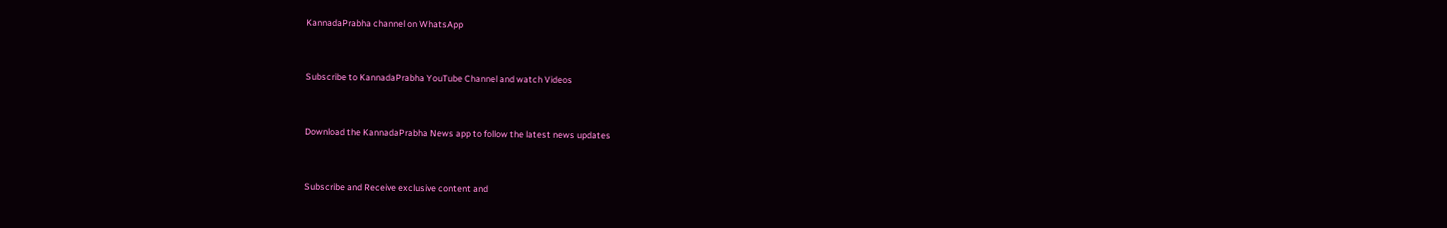KannadaPrabha channel on WhatsApp



Subscribe to KannadaPrabha YouTube Channel and watch Videos



Download the KannadaPrabha News app to follow the latest news updates



Subscribe and Receive exclusive content and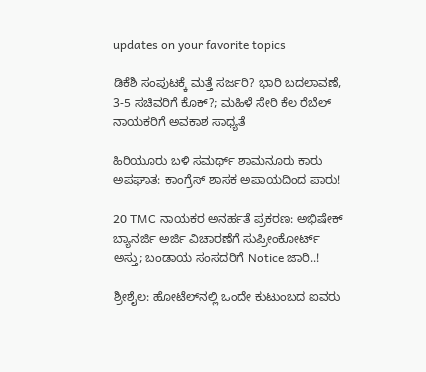updates on your favorite topics

ಡಿಕೆಶಿ ಸಂಪುಟಕ್ಕೆ ಮತ್ತೆ ಸರ್ಜರಿ? ಭಾರಿ ಬದಲಾವಣೆ, 3-5 ಸಚಿವರಿಗೆ ಕೊಕ್?; ಮಹಿಳೆ ಸೇರಿ ಕೆಲ ರೆಬೆಲ್ ನಾಯಕರಿಗೆ ಅವಕಾಶ ಸಾಧ್ಯತೆ

ಹಿರಿಯೂರು ಬಳಿ ಸಮರ್ಥ್ ಶಾಮನೂರು ಕಾರು ಅಪಘಾತ: ಕಾಂಗ್ರೆಸ್ ಶಾಸಕ ಅಪಾಯದಿಂದ ಪಾರು!

20 TMC ನಾಯಕರ ಅನರ್ಹತೆ ಪ್ರಕರಣ: ಅಭಿಷೇಕ್‌ ಬ್ಯಾನರ್ಜಿ ಅರ್ಜಿ ವಿಚಾರಣೆಗೆ ಸುಪ್ರೀಂಕೋರ್ಟ್‌ ಅಸ್ತು; ಬಂಡಾಯ ಸಂಸದರಿಗೆ Notice ಜಾರಿ..!

ಶ್ರೀಶೈಲ: ಹೋಟೆಲ್‌ನಲ್ಲಿ ಒಂದೇ ಕುಟುಂಬದ ಐವರು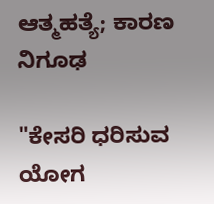ಆತ್ಮಹತ್ಯೆ; ಕಾರಣ ನಿಗೂಢ

"ಕೇಸರಿ ಧರಿಸುವ ಯೋಗ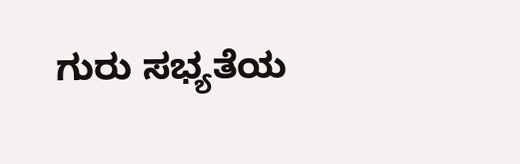ಗುರು ಸಭ್ಯತೆಯ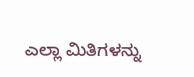ಎಲ್ಲಾ ಮಿತಿಗಳನ್ನು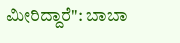ಮೀರಿದ್ದಾರೆ": ಬಾಬಾ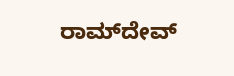ರಾಮ್‌ದೇವ್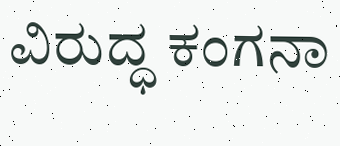ವಿರುದ್ಧ ಕಂಗನಾ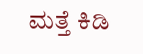ಮತ್ತೆ ಕಿಡಿ